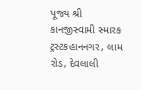પૂજ્ય શ્રી કાનજીસ્વામી સ્મારક ટ્રસ્ટકહાનનગર, લામ રોડ, દેવલાલી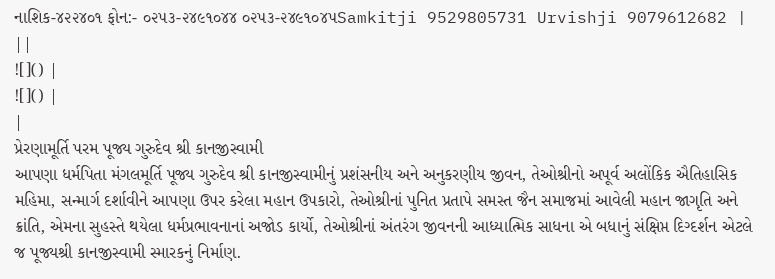નાશિક-૪૨૨૪૦૧ ફોન:- ૦૨૫૩-૨૪૯૧૦૪૪ ૦૨૫૩-૨૪૯૧૦૪૫Samkitji 9529805731 Urvishji 9079612682 |
||
![]() |
![]() |
|
પ્રેરણામૂર્તિ પરમ પૂજ્ય ગુરુદેવ શ્રી કાનજીસ્વામી
આપણા ધર્મપિતા મંગલમૂર્તિ પૂજ્ય ગુરુદેવ શ્રી કાનજીસ્વામીનું પ્રશંસનીય અને અનુકરણીય જીવન, તેઓશ્રીનો અપૂર્વ અલોંકિક ઐતિહાસિક મહિમા, સન્માર્ગ દર્શાવીને આપણા ઉપર કરેલા મહાન ઉપકારો, તેઓશ્રીનાં પુનિત પ્રતાપે સમસ્ત જૈન સમાજમાં આવેલી મહાન જાગૃતિ અને ક્રાંતિ, એમના સુહસ્તે થયેલા ધર્મપ્રભાવનાનાં અજોડ કાર્યો, તેઓશ્રીનાં અંતરંગ જીવનની આધ્યાત્મિક સાધના એ બધાનું સંક્ષિપ્ત દિગ્દર્શન એટલે જ પૂજ્યશ્રી કાનજીસ્વામી સ્મારકનું નિર્માણ.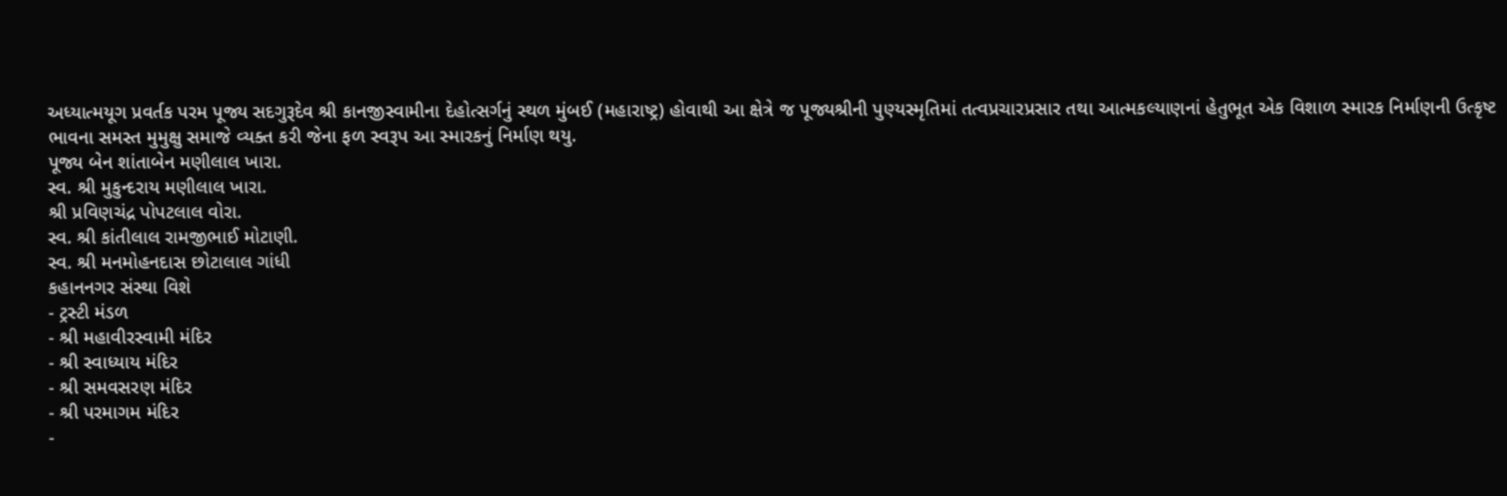અધ્યાત્મયૂગ પ્રવર્તક પરમ પૂજ્ય સદગુરૂદેવ શ્રી કાનજીસ્વામીના દેહોત્સર્ગનું સ્થળ મુંબઈ (મહારાષ્ટ્ર) હોવાથી આ ક્ષેત્રે જ પૂજ્યશ્રીની પુણ્યસ્મૃતિમાં તત્વપ્રચારપ્રસાર તથા આત્મકલ્યાણનાં હેતુભૂત એક વિશાળ સ્મારક નિર્માણની ઉત્કૃષ્ટ ભાવના સમસ્ત મુમુક્ષુ સમાજે વ્યક્ત કરી જેના ફળ સ્વરૂપ આ સ્મારકનું નિર્માણ થયુ.
પૂજ્ય બેન શાંતાબેન મણીલાલ ખારા.
સ્વ. શ્રી મુકુન્દરાય મણીલાલ ખારા.
શ્રી પ્રવિણચંદ્ર પોપટલાલ વોરા.
સ્વ. શ્રી કાંતીલાલ રામજીભાઈ મોટાણી.
સ્વ. શ્રી મનમોહનદાસ છોટાલાલ ગાંધી
કહાનનગર સંસ્થા વિશે
- ટ્રસ્ટી મંડળ
- શ્રી મહાવીરસ્વામી મંદિર
- શ્રી સ્વાધ્યાય મંદિર
- શ્રી સમવસરણ મંદિર
- શ્રી પરમાગમ મંદિર
-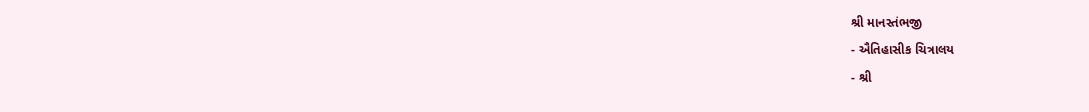શ્રી માનસ્તંભજી
- ઐતિહાસીક ચિત્રાલય
- શ્રી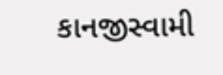કાનજીસ્વામી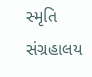સ્મૃતિ સંગ્રહાલય